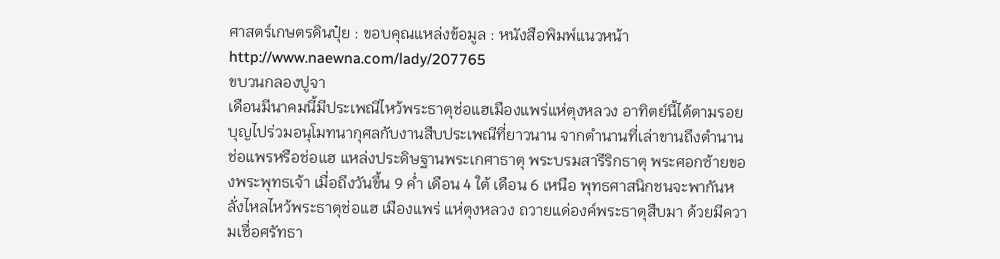ศาสตร์เกษตรดินปุ๋ย : ขอบคุณแหล่งข้อมูล : หนังสือพิมพ์แนวหน้า
http://www.naewna.com/lady/207765
ขบวนกลองปูจา
เดือนมีนาคมนี้มีประเพณีไหว้พระธาตุช่อแฮเมืองแพร่แห่ตุงหลวง อาทิตย์นี้ได้ตามรอยบุญไปร่วมอนุโมทนากุศลกับงานสืบประเพณีที่ยาวนาน จากตำนานที่เล่าขานถึงตำนานช่อแพรหรือช่อแฮ แหล่งประดิษฐานพระเกศาธาตุ พระบรมสารีริกธาตุ พระศอกซ้ายของพระพุทธเจ้า เมื่อถึงวันขึ้น 9 ค่ำ เดือน 4 ใต้ เดือน 6 เหนือ พุทธศาสนิกชนจะพากันหลั่งไหลไหว้พระธาตุช่อแฮ เมืองแพร่ แห่ตุงหลวง ถวายแด่องค์พระธาตุสืบมา ด้วยมีความเชื่อศรัทธา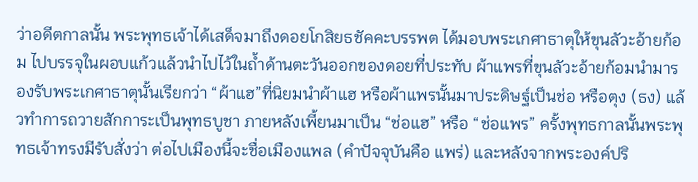ว่าอดีตกาลนั้น พระพุทธเจ้าได้เสด็จมาถึงดอยโกสิยธชัคคะบรรพต ได้มอบพระเกศาธาตุให้ขุนลัวะอ้ายก้อม ไปบรรจุในผอบแก้วแล้วนำไปไว้ในถ้ำด้านตะวันออกของดอยที่ประทับ ผ้าแพรที่ขุนลัวะอ้ายก้อมนำมารองรับพระเกศาธาตุนั้นเรียกว่า “ผ้าแฮ”ที่นิยมนำผ้าแฮ หรือผ้าแพรนั้นมาประดิษฐ์เป็นช่อ หรือตุง (ธง) แล้วทำการถวายสักการะเป็นพุทธบูชา ภายหลังเพี้ยนมาเป็น “ช่อแฮ” หรือ “ช่อแพร” ครั้งพุทธกาลนั้นพระพุทธเจ้าทรงมีรับสั่งว่า ต่อไปเมืองนี้จะชื่อเมืองแพล (คำปัจจุบันคือ แพร่) และหลังจากพระองค์ปริ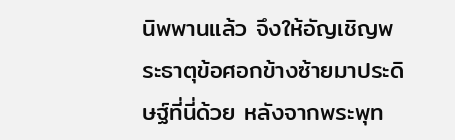นิพพานแล้ว จึงให้อัญเชิญพระธาตุข้อศอกข้างซ้ายมาประดิษฐ์ที่นี่ด้วย หลังจากพระพุท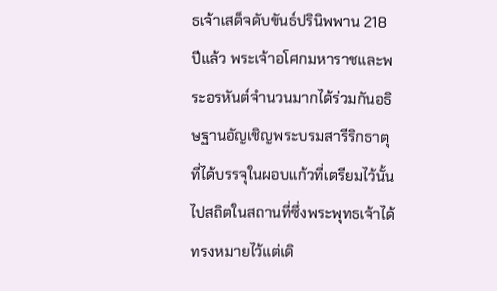ธเจ้าเสด็จดับขันธ์ปรินิพพาน 218 ปีแล้ว พระเจ้าอโศกมหาราชและพระอรหันต์จำนวนมากได้ร่วมกันอธิษฐานอัญเชิญพระบรมสารีริกธาตุที่ได้บรรจุในผอบแก้วที่เตรียมไว้นั้นไปสถิตในสถานที่ซึ่งพระพุทธเจ้าได้ทรงหมายไว้แต่เดิ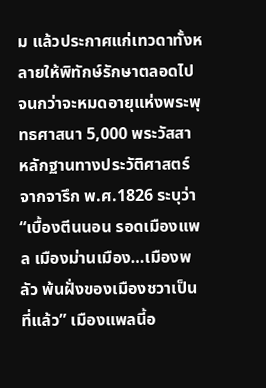ม แล้วประกาศแก่เทวดาทั้งหลายให้พิทักษ์รักษาตลอดไป จนกว่าจะหมดอายุแห่งพระพุทธศาสนา 5,000 พระวัสสา
หลักฐานทางประวัติศาสตร์จากจารึก พ.ศ.1826 ระบุว่า “เบื้องตีนนอน รอดเมืองแพล เมืองม่านเมือง…เมืองพลัว พ้นฝั่งของเมืองชวาเป็นที่แล้ว” เมืองแพลนี้อ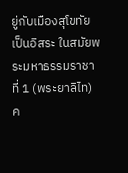ยู่กับเมืองสุโขทัยเป็นอิสระ ในสมัยพระมหาธรรมราชาที่ 1 (พระยาลิไท) ค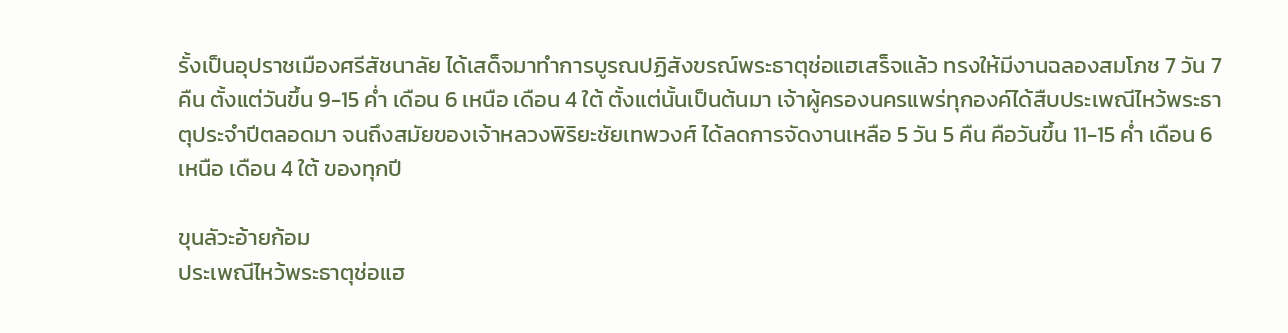รั้งเป็นอุปราชเมืองศรีสัชนาลัย ได้เสด็จมาทำการบูรณปฏิสังขรณ์พระธาตุช่อแฮเสร็จแล้ว ทรงให้มีงานฉลองสมโภช 7 วัน 7 คืน ตั้งแต่วันขึ้น 9-15 ค่ำ เดือน 6 เหนือ เดือน 4 ใต้ ตั้งแต่นั้นเป็นต้นมา เจ้าผู้ครองนครแพร่ทุกองค์ได้สืบประเพณีไหว้พระธาตุประจำปีตลอดมา จนถึงสมัยของเจ้าหลวงพิริยะชัยเทพวงศ์ ได้ลดการจัดงานเหลือ 5 วัน 5 คืน คือวันขึ้น 11-15 ค่ำ เดือน 6 เหนือ เดือน 4 ใต้ ของทุกปี

ขุนลัวะอ้ายก้อม
ประเพณีไหว้พระธาตุช่อแฮ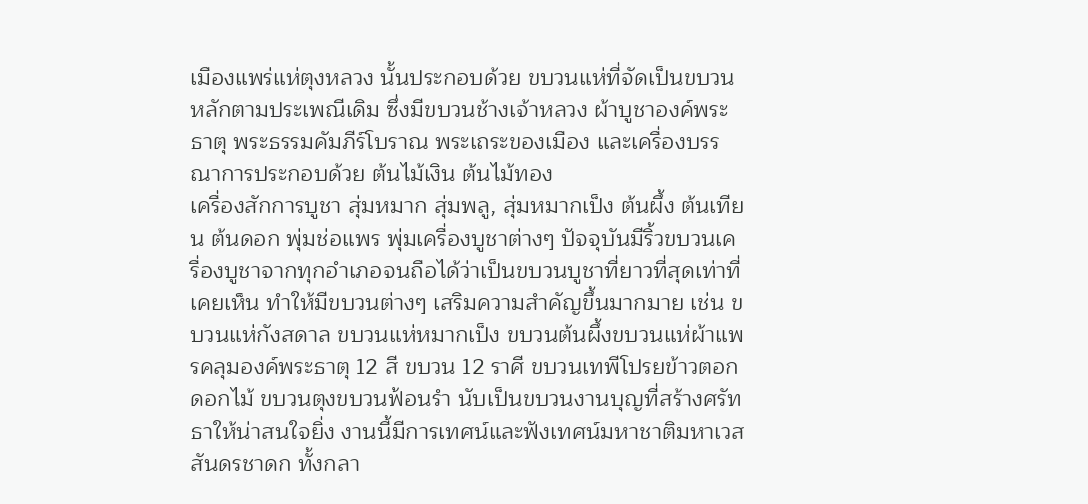เมืองแพร่แห่ตุงหลวง นั้นประกอบด้วย ขบวนแห่ที่จัดเป็นขบวนหลักตามประเพณีเดิม ซึ่งมีขบวนช้างเจ้าหลวง ผ้าบูชาองค์พระธาตุ พระธรรมคัมภีร์โบราณ พระเถระของเมือง และเครื่องบรรณาการประกอบด้วย ต้นไม้เงิน ต้นไม้ทอง
เครื่องสักการบูชา สุ่มหมาก สุ่มพลู, สุ่มหมากเป็ง ต้นผึ้ง ต้นเทียน ต้นดอก พุ่มช่อแพร พุ่มเครื่องบูชาต่างๆ ปัจจุบันมีริ้วขบวนเครื่องบูชาจากทุกอำเภอจนถือได้ว่าเป็นขบวนบูชาที่ยาวที่สุดเท่าที่เคยเห็น ทำให้มีขบวนต่างๆ เสริมความสำคัญขึ้นมากมาย เช่น ขบวนแห่กังสดาล ขบวนแห่หมากเป็ง ขบวนต้นผึ้งขบวนแห่ผ้าแพรคลุมองค์พระธาตุ 12 สี ขบวน 12 ราศี ขบวนเทพีโปรยข้าวตอกดอกไม้ ขบวนตุงขบวนฟ้อนรำ นับเป็นขบวนงานบุญที่สร้างศรัทธาให้น่าสนใจยิ่ง งานนี้มีการเทศน์และฟังเทศน์มหาชาติมหาเวสสันดรชาดก ทั้งกลา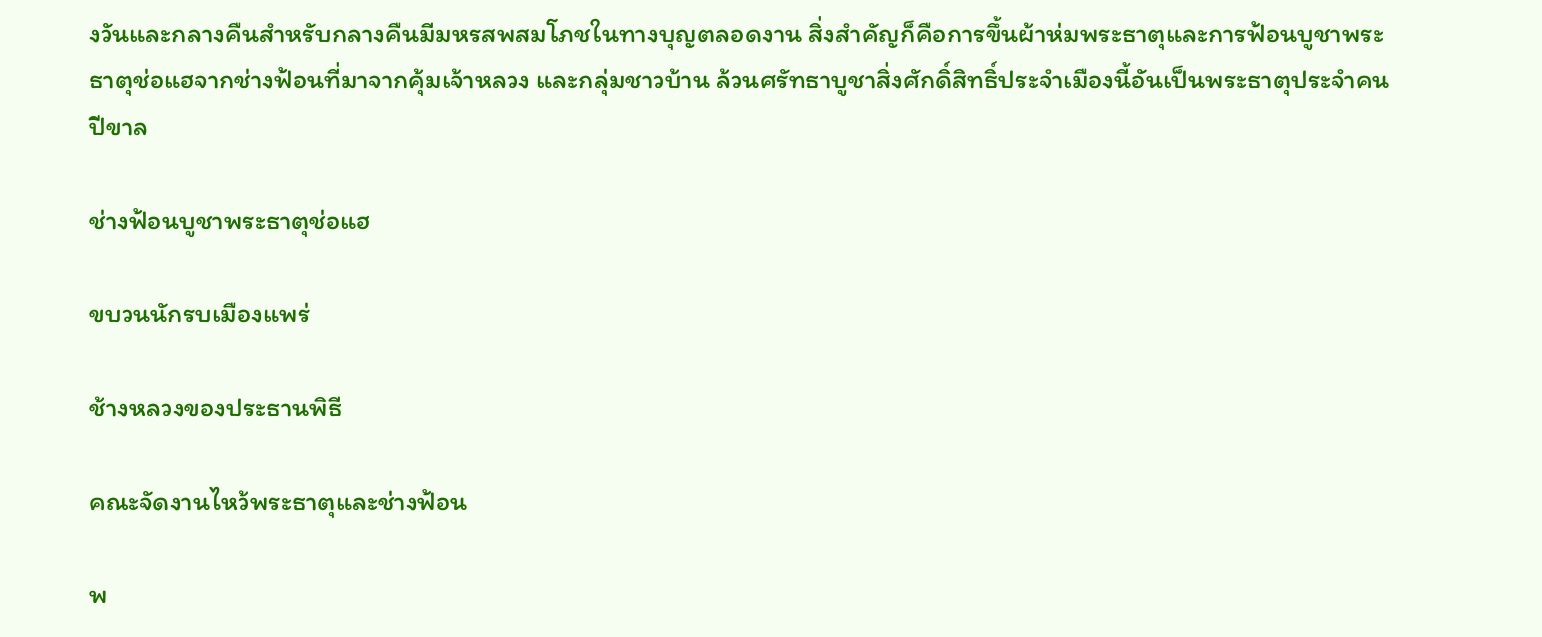งวันและกลางคืนสำหรับกลางคืนมีมหรสพสมโภชในทางบุญตลอดงาน สิ่งสำคัญก็คือการขึ้นผ้าห่มพระธาตุและการฟ้อนบูชาพระธาตุช่อแฮจากช่างฟ้อนที่มาจากคุ้มเจ้าหลวง และกลุ่มชาวบ้าน ล้วนศรัทธาบูชาสิ่งศักดิ์สิทธิ์ประจำเมืองนี้อันเป็นพระธาตุประจำคนปีขาล

ช่างฟ้อนบูชาพระธาตุช่อแฮ

ขบวนนักรบเมืองแพร่

ช้างหลวงของประธานพิธี

คณะจัดงานไหว้พระธาตุและช่างฟ้อน

พ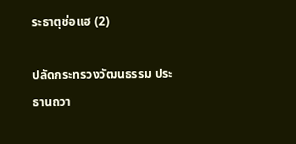ระธาตุช่อแฮ (2)

ปลัดกระทรวงวัฒนธรรม ประธานถวา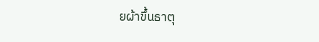ยผ้าขึ้นธาตุ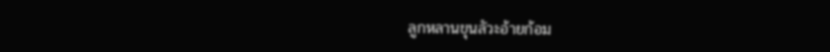ลูกหลานขุนลัวะอ้ายก้อม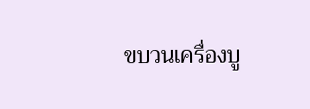ขบวนเครื่องบู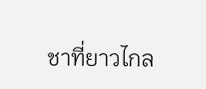ชาที่ยาวไกล